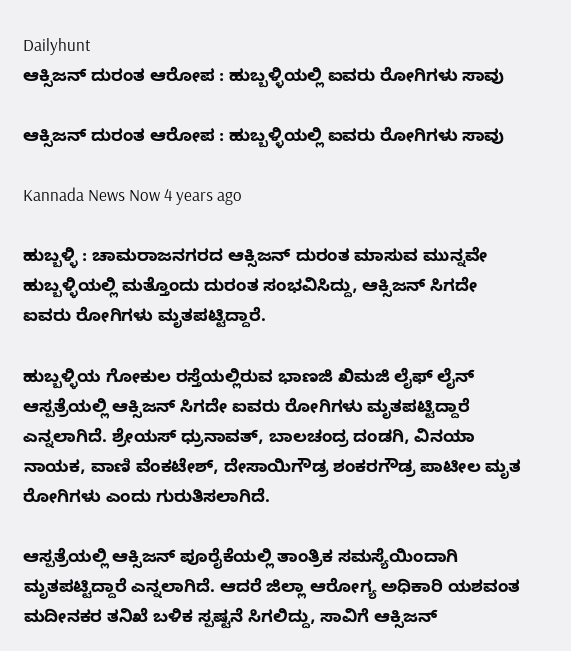Dailyhunt
ಆಕ್ಸಿಜನ್ ದುರಂತ ಆರೋಪ : ಹುಬ್ಬಳ್ಳಿಯಲ್ಲಿ ಐವರು ರೋಗಿಗಳು ಸಾವು

ಆಕ್ಸಿಜನ್ ದುರಂತ ಆರೋಪ : ಹುಬ್ಬಳ್ಳಿಯಲ್ಲಿ ಐವರು ರೋಗಿಗಳು ಸಾವು

Kannada News Now 4 years ago

ಹುಬ್ಬಳ್ಳಿ : ಚಾಮರಾಜನಗರದ ಆಕ್ಸಿಜನ್ ದುರಂತ ಮಾಸುವ ಮುನ್ನವೇ ಹುಬ್ಬಳ್ಳಿಯಲ್ಲಿ ಮತ್ತೊಂದು ದುರಂತ ಸಂಭವಿಸಿದ್ದು, ಆಕ್ಸಿಜನ್ ಸಿಗದೇ ಐವರು ರೋಗಿಗಳು ಮೃತಪಟ್ಟಿದ್ದಾರೆ.

ಹುಬ್ಬಳ್ಳಿಯ ಗೋಕುಲ ರಸ್ತೆಯಲ್ಲಿರುವ ಭಾಣಜಿ ಖಿಮಜಿ ಲೈಫ್ ಲೈನ್ ಆಸ್ಪತ್ರೆಯಲ್ಲಿ ಆಕ್ಸಿಜನ್ ಸಿಗದೇ ಐವರು ರೋಗಿಗಳು ಮೃತಪಟ್ಟಿದ್ದಾರೆ ಎನ್ನಲಾಗಿದೆ. ಶ್ರೇಯಸ್ ಧ್ರುನಾವತ್, ಬಾಲಚಂದ್ರ ದಂಡಗಿ, ವಿನಯಾ ನಾಯಕ, ವಾಣಿ ವೆಂಕಟೇಶ್, ದೇಸಾಯಿಗೌಡ್ರ ಶಂಕರಗೌಡ್ರ ಪಾಟೀಲ ಮೃತ ರೋಗಿಗಳು ಎಂದು ಗುರುತಿಸಲಾಗಿದೆ.

ಆಸ್ಪತ್ರೆಯಲ್ಲಿ ಆಕ್ಸಿಜನ್ ಪೂರೈಕೆಯಲ್ಲಿ ತಾಂತ್ರಿಕ ಸಮಸ್ಯೆಯಿಂದಾಗಿ ಮೃತಪಟ್ಟಿದ್ದಾರೆ ಎನ್ನಲಾಗಿದೆ. ಆದರೆ ಜಿಲ್ಲಾ ಆರೋಗ್ಯ ಅಧಿಕಾರಿ ಯಶವಂತ ಮದೀನಕರ ತನಿಖೆ ಬಳಿಕ ಸ್ಪಷ್ಟನೆ ಸಿಗಲಿದ್ದು, ಸಾವಿಗೆ ಆಕ್ಸಿಜನ್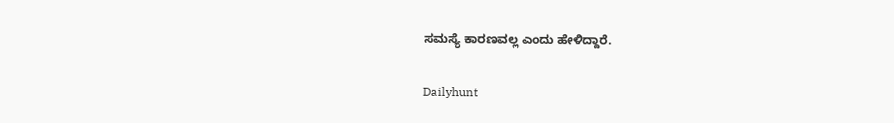ಸಮಸ್ಯೆ ಕಾರಣವಲ್ಲ ಎಂದು ಹೇಳಿದ್ದಾರೆ.

Dailyhunt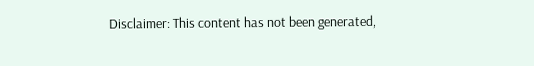Disclaimer: This content has not been generated,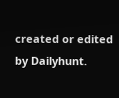created or edited by Dailyhunt.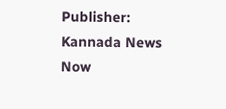Publisher: Kannada News Now